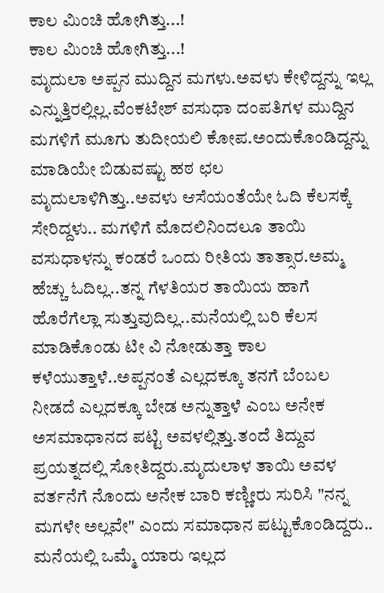ಕಾಲ ಮಿಂಚಿ ಹೋಗಿತ್ತು...!
ಕಾಲ ಮಿಂಚಿ ಹೋಗಿತ್ತು...!
ಮೃದುಲಾ ಅಪ್ಪನ ಮುದ್ದಿನ ಮಗಳು.ಅವಳು ಕೇಳಿದ್ದನ್ನು ಇಲ್ಲ ಎನ್ನುತ್ತಿರಲ್ಲಿಲ್ಲ.ವೆಂಕಟೇಶ್ ವಸುಧಾ ದಂಪತಿಗಳ ಮುದ್ದಿನ ಮಗಳಿಗೆ ಮೂಗು ತುದೀಯಲಿ ಕೋಪ.ಅಂದುಕೊಂಡಿದ್ದನ್ನು ಮಾಡಿಯೇ ಬಿಡುವಷ್ಟು ಹಠ ಛಲ ಮೃದುಲಾಳಿಗಿತ್ತು..ಅವಳು ಆಸೆಯಂತೆಯೇ ಓದಿ ಕೆಲಸಕ್ಕೆ ಸೇರಿದ್ದಳು.. ಮಗಳಿಗೆ ಮೊದಲಿನಿಂದಲೂ ತಾಯಿ ವಸುಧಾಳನ್ನು ಕಂಡರೆ ಒಂದು ರೀತಿಯ ತಾತ್ಸಾರ.ಅಮ್ಮ ಹೆಚ್ಚು ಓದಿಲ್ಲ..ತನ್ನ ಗೆಳತಿಯರ ತಾಯಿಯ ಹಾಗೆ ಹೊರೆಗೆಲ್ಲಾ ಸುತ್ತುವುದಿಲ್ಲ..ಮನೆಯಲ್ಲಿ ಬರಿ ಕೆಲಸ ಮಾಡಿಕೊಂಡು ಟೀ ವಿ ನೋಡುತ್ತಾ ಕಾಲ ಕಳೆಯುತ್ತಾಳೆ..ಅಪ್ಪನಂತೆ ಎಲ್ಲದಕ್ಕೂ ತನಗೆ ಬೆಂಬಲ ನೀಡದೆ ಎಲ್ಲದಕ್ಕೂ ಬೇಡ ಅನ್ನುತ್ತಾಳೆ ಎಂಬ ಅನೇಕ ಅಸಮಾಧಾನದ ಪಟ್ಟಿ ಅವಳಲ್ಲಿತ್ತು.ತಂದೆ ತಿದ್ದುವ ಪ್ರಯತ್ನದಲ್ಲಿ ಸೋತಿದ್ದರು.ಮೃದುಲಾಳ ತಾಯಿ ಅವಳ ವರ್ತನೆಗೆ ನೊಂದು ಅನೇಕ ಬಾರಿ ಕಣ್ಣೀರು ಸುರಿಸಿ "ನನ್ನ ಮಗಳೇ ಅಲ್ಲವೇ" ಎಂದು ಸಮಾಧಾನ ಪಟ್ಟುಕೊಂಡಿದ್ದರು..
ಮನೆಯಲ್ಲಿ ಒಮ್ಮೆ ಯಾರು ಇಲ್ಲದ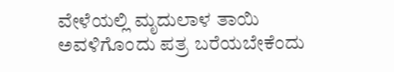ವೇಳೆಯಲ್ಲಿ ಮೃದುಲಾಳ ತಾಯಿ ಅವಳಿಗೊಂದು ಪತ್ರ ಬರೆಯಬೇಕೆಂದು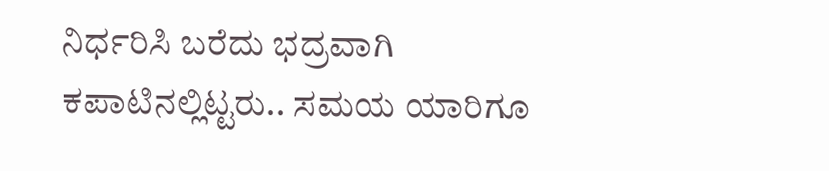ನಿರ್ಧರಿಸಿ ಬರೆದು ಭದ್ರವಾಗಿ ಕಪಾಟಿನಲ್ಲಿಟ್ಟರು.. ಸಮಯ ಯಾರಿಗೂ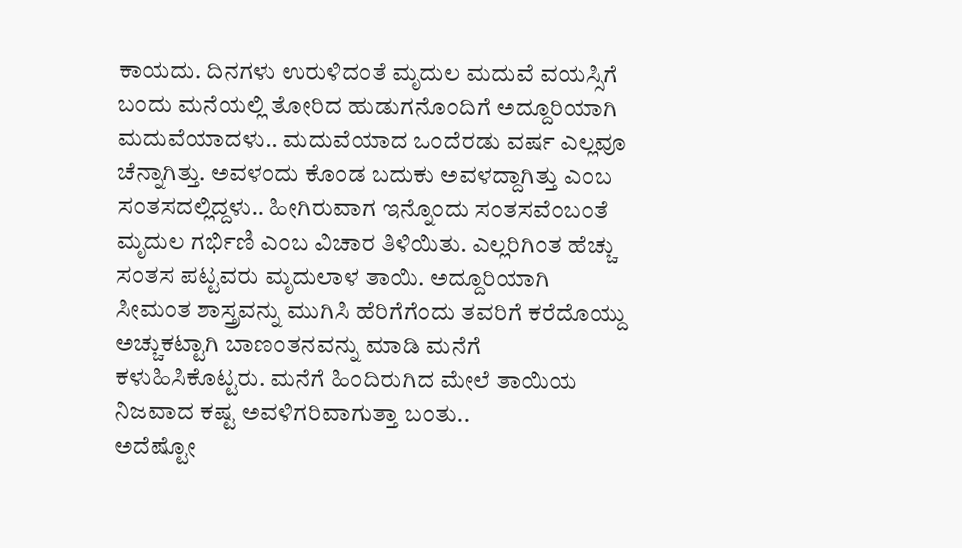ಕಾಯದು. ದಿನಗಳು ಉರುಳಿದಂತೆ ಮೃದುಲ ಮದುವೆ ವಯಸ್ಸಿಗೆ ಬಂದು ಮನೆಯಲ್ಲಿ ತೋರಿದ ಹುಡುಗನೊಂದಿಗೆ ಅದ್ದೂರಿಯಾಗಿ ಮದುವೆಯಾದಳು.. ಮದುವೆಯಾದ ಒಂದೆರಡು ವರ್ಷ ಎಲ್ಲವೂ ಚೆನ್ನಾಗಿತ್ತು. ಅವಳಂದು ಕೊಂಡ ಬದುಕು ಅವಳದ್ದಾಗಿತ್ತು ಎಂಬ ಸಂತಸದಲ್ಲಿದ್ದಳು.. ಹೀಗಿರುವಾಗ ಇನ್ನೊಂದು ಸಂತಸವೆಂಬಂತೆ ಮೃದುಲ ಗರ್ಭಿಣಿ ಎಂಬ ವಿಚಾರ ತಿಳಿಯಿತು. ಎಲ್ಲರಿಗಿಂತ ಹೆಚ್ಚು ಸಂತಸ ಪಟ್ಟವರು ಮೃದುಲಾಳ ತಾಯಿ. ಅದ್ದೂರಿಯಾಗಿ ಸೀಮಂತ ಶಾಸ್ತ್ರವನ್ನು ಮುಗಿಸಿ ಹೆರಿಗೆಗೆಂದು ತವರಿಗೆ ಕರೆದೊಯ್ದು ಅಚ್ಚುಕಟ್ಟಾಗಿ ಬಾಣಂತನವನ್ನು ಮಾಡಿ ಮನೆಗೆ ಕಳುಹಿಸಿಕೊಟ್ಟರು. ಮನೆಗೆ ಹಿಂದಿರುಗಿದ ಮೇಲೆ ತಾಯಿಯ ನಿಜವಾದ ಕಷ್ಟ ಅವಳಿಗರಿವಾಗುತ್ತಾ ಬಂತು..
ಅದೆಷ್ಟೋ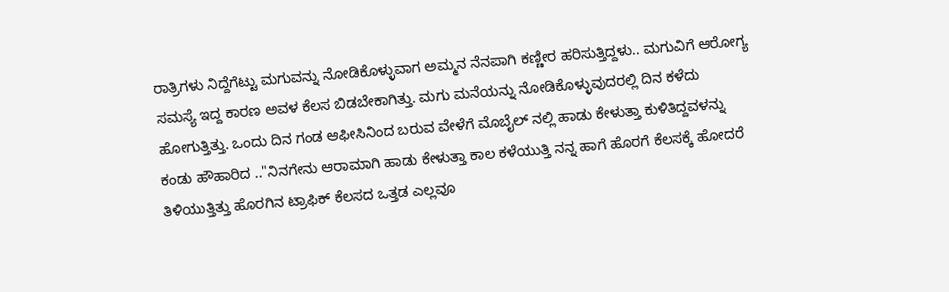ರಾತ್ರಿಗಳು ನಿದ್ದೆಗೆಟ್ಟು ಮಗುವನ್ನು ನೋಡಿಕೊಳ್ಳುವಾಗ ಅಮ್ಮನ ನೆನಪಾಗಿ ಕಣ್ಣೀರ ಹರಿಸುತ್ತಿದ್ದಳು.. ಮಗುವಿಗೆ ಆರೋಗ್ಯ ಸಮಸ್ಯೆ ಇದ್ದ ಕಾರಣ ಅವಳ ಕೆಲಸ ಬಿಡಬೇಕಾಗಿತ್ತು. ಮಗು ಮನೆಯನ್ನು ನೋಡಿಕೊಳ್ಳುವುದರಲ್ಲಿ ದಿನ ಕಳೆದು ಹೋಗುತ್ತಿತ್ತು. ಒಂದು ದಿನ ಗಂಡ ಆಫೀಸಿನಿಂದ ಬರುವ ವೇಳೆಗೆ ಮೊಬೈಲ್ ನಲ್ಲಿ ಹಾಡು ಕೇಳುತ್ತಾ ಕುಳಿತಿದ್ದವಳನ್ನು ಕಂಡು ಹೌಹಾರಿದ .."ನಿನಗೇನು ಆರಾಮಾಗಿ ಹಾಡು ಕೇಳುತ್ತಾ ಕಾಲ ಕಳೆಯುತ್ತಿ ನನ್ನ ಹಾಗೆ ಹೊರಗೆ ಕೆಲಸಕ್ಕೆ ಹೋದರೆ ತಿಳಿಯುತ್ತಿತ್ತು ಹೊರಗಿನ ಟ್ರಾಫಿಕ್ ಕೆಲಸದ ಒತ್ತಡ ಎಲ್ಲವೂ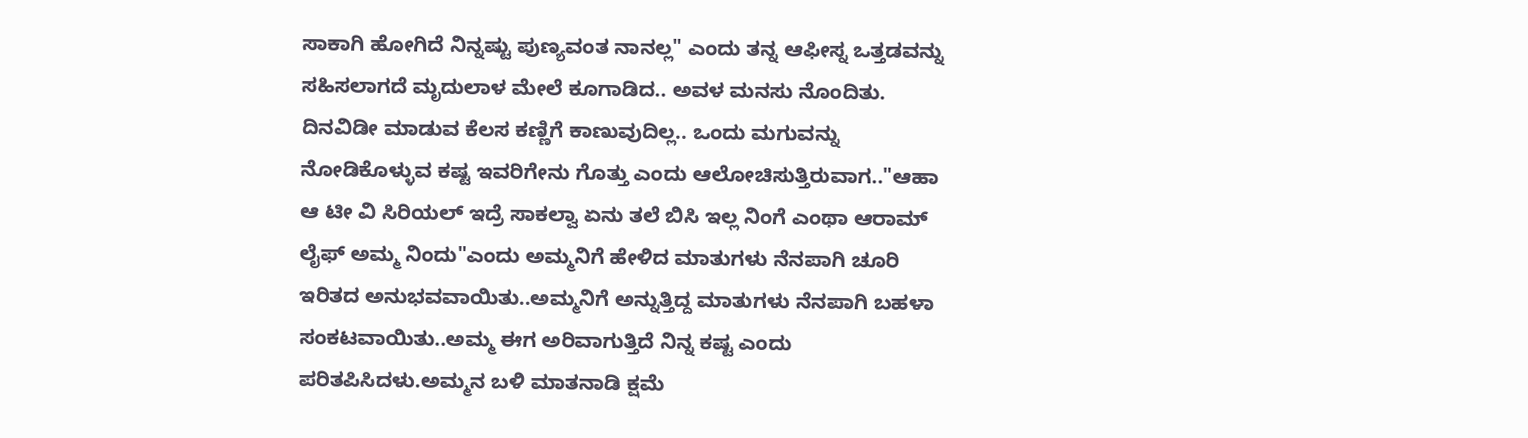ಸಾಕಾಗಿ ಹೋಗಿದೆ ನಿನ್ನಷ್ಟು ಪುಣ್ಯವಂತ ನಾನಲ್ಲ" ಎಂದು ತನ್ನ ಆಫೀಸ್ನ ಒತ್ತಡವನ್ನು ಸಹಿಸಲಾಗದೆ ಮೃದುಲಾಳ ಮೇಲೆ ಕೂಗಾಡಿದ.. ಅವಳ ಮನಸು ನೊಂದಿತು. ದಿನವಿಡೀ ಮಾಡುವ ಕೆಲಸ ಕಣ್ಣಿಗೆ ಕಾಣುವುದಿಲ್ಲ.. ಒಂದು ಮಗುವನ್ನು ನೋಡಿಕೊಳ್ಳುವ ಕಷ್ಟ ಇವರಿಗೇನು ಗೊತ್ತು ಎಂದು ಆಲೋಚಿಸುತ್ತಿರುವಾಗ.."ಆಹಾ ಆ ಟೀ ವಿ ಸಿರಿಯಲ್ ಇದ್ರೆ ಸಾಕಲ್ವಾ ಏನು ತಲೆ ಬಿಸಿ ಇಲ್ಲ ನಿಂಗೆ ಎಂಥಾ ಆರಾಮ್ ಲೈಫ್ ಅಮ್ಮ ನಿಂದು"ಎಂದು ಅಮ್ಮನಿಗೆ ಹೇಳಿದ ಮಾತುಗಳು ನೆನಪಾಗಿ ಚೂರಿ ಇರಿತದ ಅನುಭವವಾಯಿತು..ಅಮ್ಮನಿಗೆ ಅನ್ನುತ್ತಿದ್ದ ಮಾತುಗಳು ನೆನಪಾಗಿ ಬಹಳಾ ಸಂಕಟವಾಯಿತು..ಅಮ್ಮ ಈಗ ಅರಿವಾಗುತ್ತಿದೆ ನಿನ್ನ ಕಷ್ಟ ಎಂದು ಪರಿತಪಿಸಿದಳು.ಅಮ್ಮನ ಬಳಿ ಮಾತನಾಡಿ ಕ್ಷಮೆ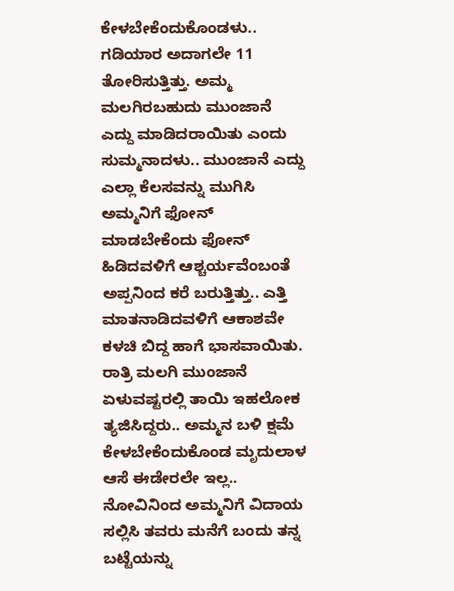ಕೇಳಬೇಕೆಂದುಕೊಂಡಳು.. ಗಡಿಯಾರ ಅದಾಗಲೇ 11 ತೋರಿಸುತ್ತಿತ್ತು. ಅಮ್ಮ ಮಲಗಿರಬಹುದು ಮುಂಜಾನೆ ಎದ್ದು ಮಾಡಿದರಾಯಿತು ಎಂದು ಸುಮ್ಮನಾದಳು.. ಮುಂಜಾನೆ ಎದ್ದು ಎಲ್ಲಾ ಕೆಲಸವನ್ನು ಮುಗಿಸಿ ಅಮ್ಮನಿಗೆ ಫೋನ್ ಮಾಡಬೇಕೆಂದು ಫೋನ್ ಹಿಡಿದವಳಿಗೆ ಆಶ್ಚರ್ಯವೆಂಬಂತೆ ಅಪ್ಪನಿಂದ ಕರೆ ಬರುತ್ತಿತ್ತು.. ಎತ್ತಿ ಮಾತನಾಡಿದವಳಿಗೆ ಆಕಾಶವೇ ಕಳಚಿ ಬಿದ್ದ ಹಾಗೆ ಭಾಸವಾಯಿತು. ರಾತ್ರಿ ಮಲಗಿ ಮುಂಜಾನೆ ಏಳುವಷ್ಟರಲ್ಲಿ ತಾಯಿ ಇಹಲೋಕ ತ್ಯಜಿಸಿದ್ದರು.. ಅಮ್ಮನ ಬಳಿ ಕ್ಷಮೆ ಕೇಳಬೇಕೆಂದುಕೊಂಡ ಮೃದುಲಾಳ ಆಸೆ ಈಡೇರಲೇ ಇಲ್ಲ.. ನೋವಿನಿಂದ ಅಮ್ಮನಿಗೆ ವಿದಾಯ ಸಲ್ಲಿಸಿ ತವರು ಮನೆಗೆ ಬಂದು ತನ್ನ ಬಟ್ಟೆಯನ್ನು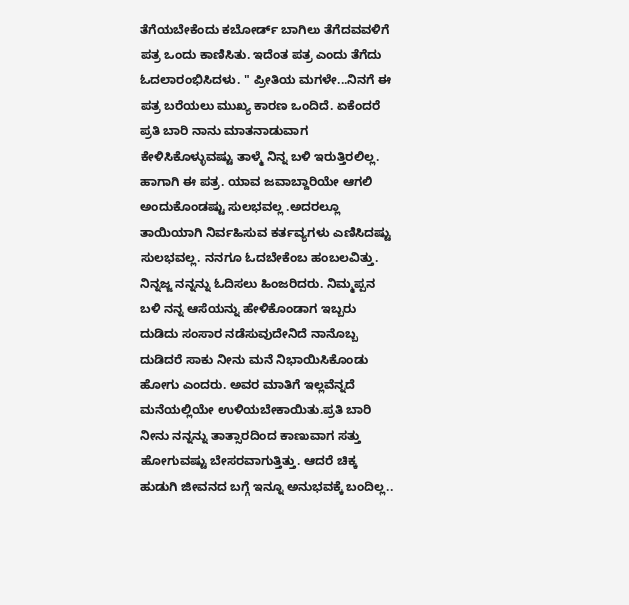ತೆಗೆಯಬೇಕೆಂದು ಕಬೋರ್ಡ್ ಬಾಗಿಲು ತೆಗೆದವವಳಿಗೆ ಪತ್ರ ಒಂದು ಕಾಣಿಸಿತು. ಇದೆಂತ ಪತ್ರ ಎಂದು ತೆಗೆದು ಓದಲಾರಂಭಿಸಿದಳು. " ಪ್ರೀತಿಯ ಮಗಳೇ...ನಿನಗೆ ಈ ಪತ್ರ ಬರೆಯಲು ಮುಖ್ಯ ಕಾರಣ ಒಂದಿದೆ. ಏಕೆಂದರೆ ಪ್ರತಿ ಬಾರಿ ನಾನು ಮಾತನಾಡುವಾಗ ಕೇಳಿಸಿಕೊಳ್ಳುವಷ್ಟು ತಾಳ್ಮೆ ನಿನ್ನ ಬಳಿ ಇರುತ್ತಿರಲಿಲ್ಲ. ಹಾಗಾಗಿ ಈ ಪತ್ರ. ಯಾವ ಜವಾಬ್ದಾರಿಯೇ ಆಗಲಿ ಅಂದುಕೊಂಡಷ್ಟು ಸುಲಭವಲ್ಲ .ಅದರಲ್ಲೂ ತಾಯಿಯಾಗಿ ನಿರ್ವಹಿಸುವ ಕರ್ತವ್ಯಗಳು ಎಣಿಸಿದಷ್ಟು ಸುಲಭವಲ್ಲ. ನನಗೂ ಓದಬೇಕೆಂಬ ಹಂಬಲವಿತ್ತು. ನಿನ್ನಜ್ಜ ನನ್ನನ್ನು ಓದಿಸಲು ಹಿಂಜರಿದರು. ನಿಮ್ಮಪ್ಪನ ಬಳಿ ನನ್ನ ಆಸೆಯನ್ನು ಹೇಳಿಕೊಂಡಾಗ ಇಬ್ಬರು ದುಡಿದು ಸಂಸಾರ ನಡೆಸುವುದೇನಿದೆ ನಾನೊಬ್ಬ ದುಡಿದರೆ ಸಾಕು ನೀನು ಮನೆ ನಿಭಾಯಿಸಿಕೊಂಡು ಹೋಗು ಎಂದರು. ಅವರ ಮಾತಿಗೆ ಇಲ್ಲವೆನ್ನದೆ ಮನೆಯಲ್ಲಿಯೇ ಉಳಿಯಬೇಕಾಯಿತು.ಪ್ರತಿ ಬಾರಿ ನೀನು ನನ್ನನ್ನು ತಾತ್ಸಾರದಿಂದ ಕಾಣುವಾಗ ಸತ್ತು ಹೋಗುವಷ್ಟು ಬೇಸರವಾಗುತ್ತಿತ್ತು. ಆದರೆ ಚಿಕ್ಕ ಹುಡುಗಿ ಜೀವನದ ಬಗ್ಗೆ ಇನ್ನೂ ಅನುಭವಕ್ಕೆ ಬಂದಿಲ್ಲ..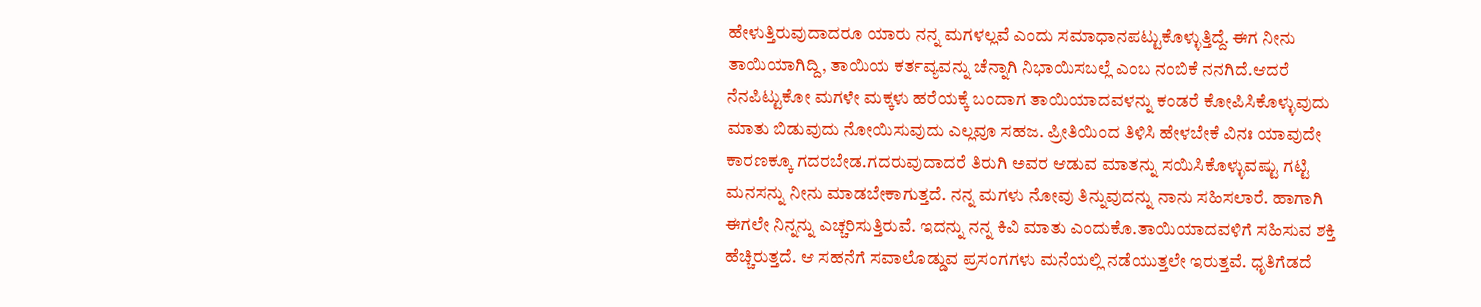ಹೇಳುತ್ತಿರುವುದಾದರೂ ಯಾರು ನನ್ನ ಮಗಳಲ್ಲವೆ ಎಂದು ಸಮಾಧಾನಪಟ್ಟುಕೊಳ್ಳುತ್ತಿದ್ದೆ. ಈಗ ನೀನು ತಾಯಿಯಾಗಿದ್ದಿ, ತಾಯಿಯ ಕರ್ತವ್ಯವನ್ನು ಚೆನ್ನಾಗಿ ನಿಭಾಯಿಸಬಲ್ಲೆ ಎಂಬ ನಂಬಿಕೆ ನನಗಿದೆ.ಆದರೆ ನೆನಪಿಟ್ಟುಕೋ ಮಗಳೇ ಮಕ್ಕಳು ಹರೆಯಕ್ಕೆ ಬಂದಾಗ ತಾಯಿಯಾದವಳನ್ನು ಕಂಡರೆ ಕೋಪಿಸಿಕೊಳ್ಳುವುದು ಮಾತು ಬಿಡುವುದು ನೋಯಿಸುವುದು ಎಲ್ಲವೂ ಸಹಜ. ಪ್ರೀತಿಯಿಂದ ತಿಳಿಸಿ ಹೇಳಬೇಕೆ ವಿನಃ ಯಾವುದೇ ಕಾರಣಕ್ಕೂ ಗದರಬೇಡ.ಗದರುವುದಾದರೆ ತಿರುಗಿ ಅವರ ಆಡುವ ಮಾತನ್ನು ಸಯಿಸಿಕೊಳ್ಳುವಷ್ಟು ಗಟ್ಟಿ ಮನಸನ್ನು ನೀನು ಮಾಡಬೇಕಾಗುತ್ತದೆ. ನನ್ನ ಮಗಳು ನೋವು ತಿನ್ನುವುದನ್ನು ನಾನು ಸಹಿಸಲಾರೆ. ಹಾಗಾಗಿ ಈಗಲೇ ನಿನ್ನನ್ನು ಎಚ್ಚರಿಸುತ್ತಿರುವೆ. ಇದನ್ನು ನನ್ನ ಕಿವಿ ಮಾತು ಎಂದುಕೊ.ತಾಯಿಯಾದವಳಿಗೆ ಸಹಿಸುವ ಶಕ್ತಿ ಹೆಚ್ಚಿರುತ್ತದೆ. ಆ ಸಹನೆಗೆ ಸವಾಲೊಡ್ಡುವ ಪ್ರಸಂಗಗಳು ಮನೆಯಲ್ಲಿ ನಡೆಯುತ್ತಲೇ ಇರುತ್ತವೆ. ಧೃತಿಗೆಡದೆ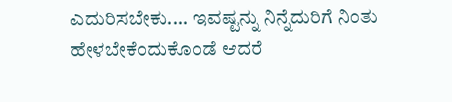ಎದುರಿಸಬೇಕು.... ಇವಷ್ಟನ್ನು ನಿನ್ನೆದುರಿಗೆ ನಿಂತು ಹೇಳಬೇಕೆಂದುಕೊಂಡೆ ಆದರೆ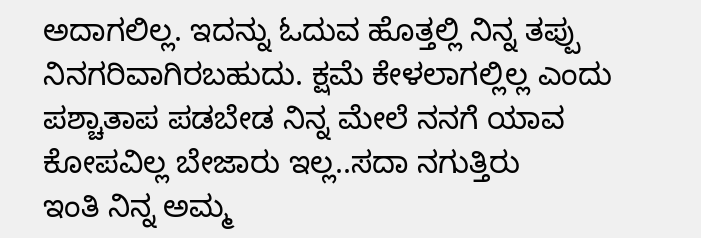ಅದಾಗಲಿಲ್ಲ. ಇದನ್ನು ಓದುವ ಹೊತ್ತಲ್ಲಿ ನಿನ್ನ ತಪ್ಪು ನಿನಗರಿವಾಗಿರಬಹುದು. ಕ್ಷಮೆ ಕೇಳಲಾಗಲ್ಲಿಲ್ಲ ಎಂದು ಪಶ್ಚಾತಾಪ ಪಡಬೇಡ ನಿನ್ನ ಮೇಲೆ ನನಗೆ ಯಾವ ಕೋಪವಿಲ್ಲ ಬೇಜಾರು ಇಲ್ಲ..ಸದಾ ನಗುತ್ತಿರು
ಇಂತಿ ನಿನ್ನ ಅಮ್ಮ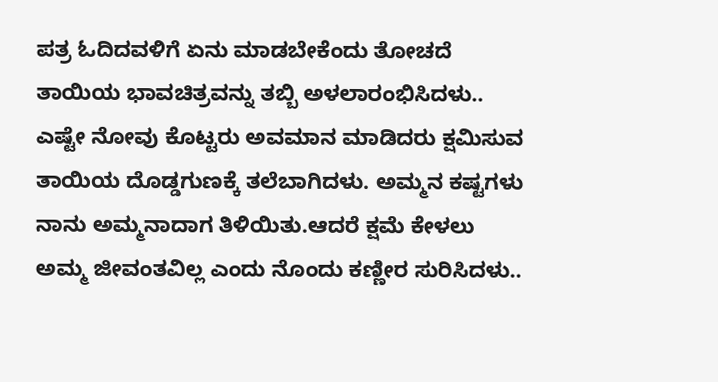ಪತ್ರ ಓದಿದವಳಿಗೆ ಏನು ಮಾಡಬೇಕೆಂದು ತೋಚದೆ ತಾಯಿಯ ಭಾವಚಿತ್ರವನ್ನು ತಬ್ಬಿ ಅಳಲಾರಂಭಿಸಿದಳು.. ಎಷ್ಟೇ ನೋವು ಕೊಟ್ಟರು ಅವಮಾನ ಮಾಡಿದರು ಕ್ಷಮಿಸುವ ತಾಯಿಯ ದೊಡ್ಡಗುಣಕ್ಕೆ ತಲೆಬಾಗಿದಳು. ಅಮ್ಮನ ಕಷ್ಟಗಳು ನಾನು ಅಮ್ಮನಾದಾಗ ತಿಳಿಯಿತು.ಆದರೆ ಕ್ಷಮೆ ಕೇಳಲು ಅಮ್ಮ ಜೀವಂತವಿಲ್ಲ ಎಂದು ನೊಂದು ಕಣ್ಣೀರ ಸುರಿಸಿದಳು..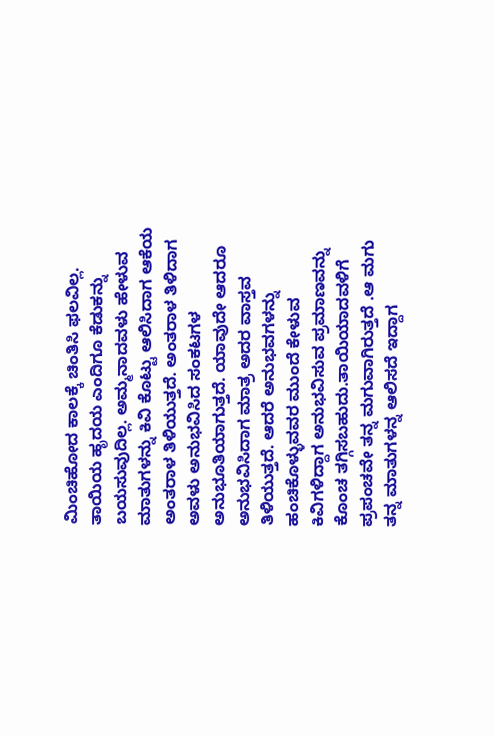ಮಿಂಚಿಹೋದ ಕಾಲಕ್ಕೆ ಚಿಂತಿಸಿ ಫಲವಿಲ್ಲ. ತಾಯಿಯ ಹೃದಯ ಎಂದಿಗೂ ಕೆಡುಕನ್ನು ಬಯಸುವುದಿಲ್ಲ. ಅಮ್ಮನಾದವಳು ಹೇಳುವ ಮಾತುಗಳನ್ನು ಕಿವಿ ಕೊಟ್ಟು ಆಲಿಸಿದಾಗ ಆಕೆಯ ಅಂತರಾಳ ತಿಳಿಯುತ್ತದೆ. ಅಂತರಾಳ ತಿಳಿದಾಗ ಅವಳು ಅನುಭವಿಸಿದ ಸಂಕಟಗಳ ಅನುಭೂತಿಯಾಗುತ್ತದೆ. ಯಾವುದೇ ಆದರೂ ಅನುಭವಿಸಿದಾಗ ಮಾತ್ರ ಅದರ ವಾಸ್ತವ ತಿಳಿಯುತ್ತದೆ. ಆದರೆ ಅನುಭವಗಳನ್ನು ಹಂಚಿಕೊಳ್ಳುವವರ ಮುಂದೆ ಕೇಳುವ ಕಿವಿಗಳಿದ್ದಾಗ ಅನುಭವಿಸುವ ಪ್ರಮಾಣವನ್ನು ಕೊಂಚ ತಗ್ಗಿಸಬಹುದು.ತಾಯಿಯಾದವಳಿಗೆ ಪ್ರಪಂಚವೇ ತನ್ನ ಮಗುವಾಗಿರುತ್ತದೆ .ಆ ಮಗು ತನ್ನ ಮಾತುಗಳನ್ನ ಆಲಿಸದೆ ಇದ್ದಾಗ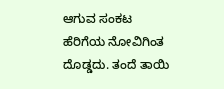ಆಗುವ ಸಂಕಟ ಹೆರಿಗೆಯ ನೋವಿಗಿಂತ ದೊಡ್ಡದು. ತಂದೆ ತಾಯಿ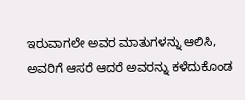ಇರುವಾಗಲೇ ಅವರ ಮಾತುಗಳನ್ನು ಆಲಿಸಿ, ಅವರಿಗೆ ಆಸರೆ ಆದರೆ ಅವರನ್ನು ಕಳೆದುಕೊಂಡ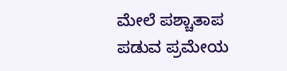ಮೇಲೆ ಪಶ್ಚಾತಾಪ ಪಡುವ ಪ್ರಮೇಯ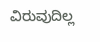ವಿರುವುದಿಲ್ಲ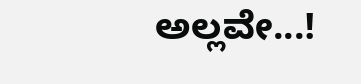ಅಲ್ಲವೇ...!